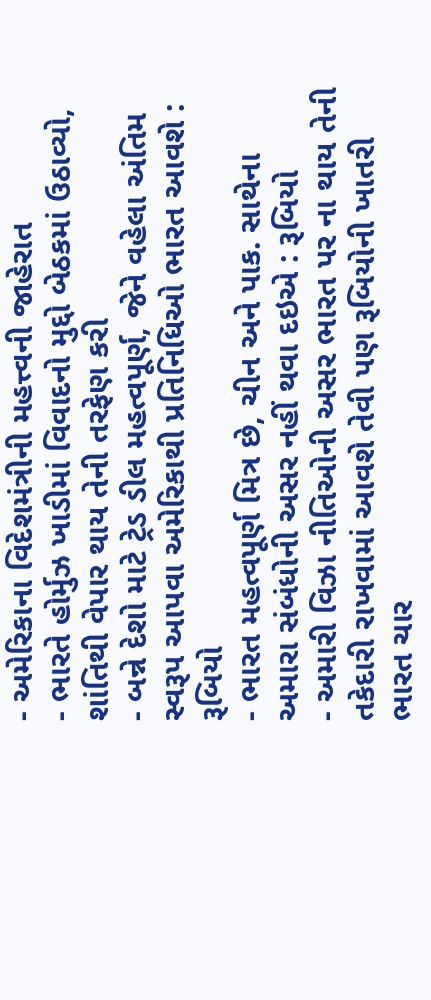- અમેરિકાના વિદેશમંત્રીની મહત્ત્વની જાહેરાત
- ભારતે હોર્મુઝ ખાડીમાં વિવાદનો મુદ્દો બેઠકમાં ઉઠાવ્યો, શાંતિથી વેપાર થાય તેની તરફેણ કરી
- બન્ને દેશો માટે ટ્રેડ ડીલ મહત્વપૂર્ણ, જેને વહેલા અંતિમ સ્વરૂપ આપવા અમેરિકાથી પ્રતિનિધિઓ ભારત આવશે : રૂબિયો
- ભારત મહત્વપૂર્ણ મિત્ર છે, ચીન અને પાક. સાથેના અમારા સંબંધોની અસર નહીં થવા દઇએ : રૂબિયો
- અમારી વિઝા નીતિઓની અસર ભારત પર ના થાય તેની તકેદારી રાખવામાં આવશે તેવી પણ રૂબિયોની ખાતરી
ભારત ચાર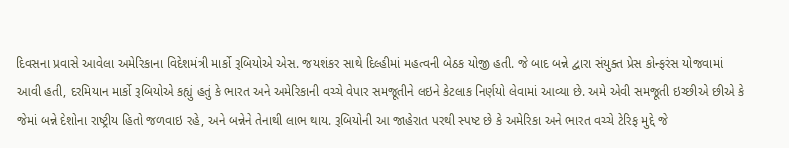દિવસના પ્રવાસે આવેલા અમેરિકાના વિદેશમંત્રી માર્કો રૂબિયોએ એસ. જયશંકર સાથે દિલ્હીમાં મહત્વની બેઠક યોજી હતી. જે બાદ બન્ને દ્વારા સંયુક્ત પ્રેસ કોન્ફરંસ યોજવામાં આવી હતી, દરમિયાન માર્કો રૂબિયોએ કહ્યું હતું કે ભારત અને અમેરિકાની વચ્ચે વેપાર સમજૂતીને લઇને કેટલાક નિર્ણયો લેવામાં આવ્યા છે. અમે એવી સમજૂતી ઇચ્છીએ છીએ કે જેમાં બન્ને દેશોના રાષ્ટ્રીય હિતો જળવાઇ રહે, અને બન્નેને તેનાથી લાભ થાય. રૂબિયોની આ જાહેરાત પરથી સ્પષ્ટ છે કે અમેરિકા અને ભારત વચ્ચે ટેરિફ મુદ્દે જે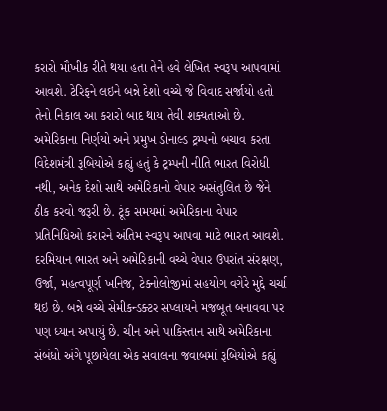કરારો મૌખીક રીતે થયા હતા તેને હવે લેખિત સ્વરૂપ આપવામાં આવશે. ટેરિફને લઇને બન્ને દેશો વચ્ચે જે વિવાદ સર્જાયો હતો તેનો નિકાલ આ કરારો બાદ થાય તેવી શક્યતાઓ છે.
અમેરિકાના નિર્ણયો અને પ્રમુખ ડોનાલ્ડ ટ્રમ્પનો બચાવ કરતા વિદેશમંત્રી રૂબિયોએ કહ્યું હતું કે ટ્રમ્પની નીતિ ભારત વિરોધી નથી, અનેક દેશો સાથે અમેરિકાનો વેપાર અસંતુલિત છે જેને ઠીક કરવો જરૂરી છે. ટૂંક સમયમાં અમેરિકાના વેપાર પ્રતિનિધિઓ કરારને અંતિમ સ્વરૂપ આપવા માટે ભારત આવશે. દરમિયાન ભારત અને અમેરિકાની વચ્ચે વેપાર ઉપરાંત સંરક્ષણ, ઉર્જા, મહત્વપૂર્ણ ખનિજ, ટેક્નોલોજીમાં સહયોગ વગેરે મુદ્દે ચર્ચા થઇ છે. બન્ને વચ્ચે સેમીકન્ડક્ટર સપ્લાયને મજબૂત બનાવવા પર પણ ધ્યાન અપાયું છે. ચીન અને પાકિસ્તાન સાથે અમેરિકાના સંબંધો અંગે પૂછાયેલા એક સવાલના જવાબમાં રૂબિયોએ કહ્યું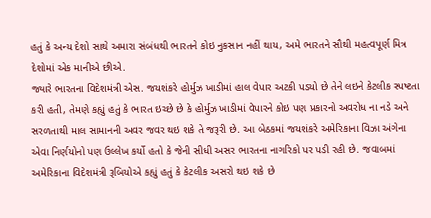હતું કે અન્ય દેશો સાથે અમારા સંબંધથી ભારતને કોઇ નુકસાન નહીં થાય, અમે ભારતને સૌથી મહત્વપૂર્ણ મિત્ર દેશોમાં એક માનીએ છીએ.
જ્યારે ભારતના વિદેશમંત્રી એસ. જયશંકરે હોર્મુઝ ખાડીમાં હાલ વેપાર અટકી પડયો છે તેને લઇને કેટલીક સ્પષ્ટતા કરી હતી, તેમણે કહ્યું હતું કે ભારત ઇચ્છે છે કે હોર્મુઝ ખાડીમાં વેપારને કોઇ પણ પ્રકારનો અવરોધ ના નડે અને સરળતાથી માલ સામાનની અવર જવર થઇ શકે તે જરૂરી છે. આ બેઠકમાં જયશંકરે અમેરિકાના વિઝા અંગેના એવા નિર્ણયોનો પણ ઉલ્લેખ કર્યો હતો કે જેની સીધી અસર ભારતના નાગરિકો પર પડી રહી છે. જવાબમાં અમેરિકાના વિદેશમંત્રી રૂબિયોએ કહ્યું હતું કે કેટલીક અસરો થઇ શકે છે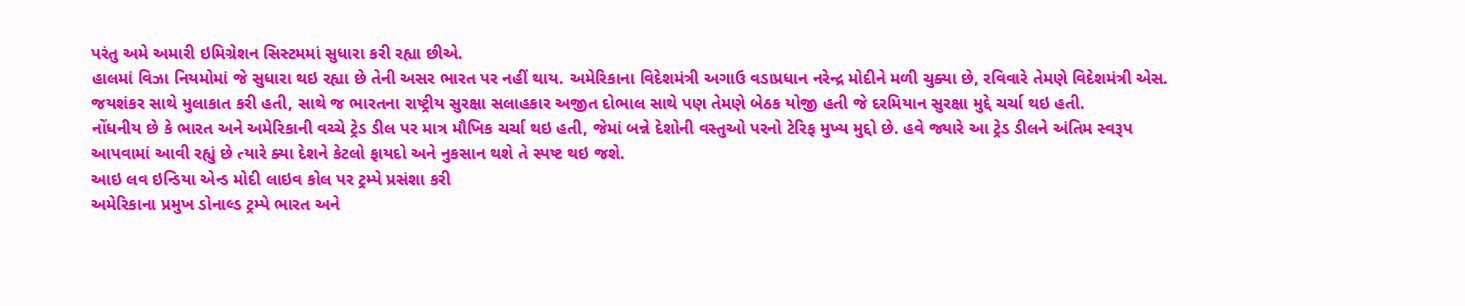પરંતુ અમે અમારી ઇમિગ્રેશન સિસ્ટમમાં સુધારા કરી રહ્યા છીએ.
હાલમાં વિઝા નિયમોમાં જે સુધારા થઇ રહ્યા છે તેની અસર ભારત પર નહીં થાય. અમેરિકાના વિદેશમંત્રી અગાઉ વડાપ્રધાન નરેન્દ્ર મોદીને મળી ચુક્યા છે, રવિવારે તેમણે વિદેશમંત્રી એસ. જયશંકર સાથે મુલાકાત કરી હતી, સાથે જ ભારતના રાષ્ટ્રીય સુરક્ષા સલાહકાર અજીત દોભાલ સાથે પણ તેમણે બેઠક યોજી હતી જે દરમિયાન સુરક્ષા મુદ્દે ચર્ચા થઇ હતી.
નોંધનીય છે કે ભારત અને અમેરિકાની વચ્ચે ટ્રેડ ડીલ પર માત્ર મૌખિક ચર્ચા થઇ હતી, જેમાં બન્ને દેશોની વસ્તુઓ પરનો ટેરિફ મુખ્ય મુદ્દો છે. હવે જ્યારે આ ટ્રેડ ડીલને અંતિમ સ્વરૂપ આપવામાં આવી રહ્યું છે ત્યારે ક્યા દેશને કેટલો ફાયદો અને નુકસાન થશે તે સ્પષ્ટ થઇ જશે.
આઇ લવ ઇન્ડિયા એન્ડ મોદી લાઇવ કોલ પર ટ્રમ્પે પ્રસંશા કરી
અમેરિકાના પ્રમુખ ડોનાલ્ડ ટ્રમ્પે ભારત અને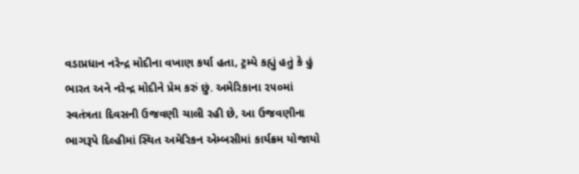વડાપ્રધાન નરેન્દ્ર મોદીના વખાણ કર્યા હતા, ટ્રમ્પે કહ્યું હતું કે હું ભારત અને નરેન્દ્ર મોદીને પ્રેમ કરું છું. અમેરિકાના ૨૫૦માં સ્વતંત્રતા દિવસની ઉજવણી ચાલી રહી છે, આ ઉજવણીના ભાગરૂપે દિલ્હીમાં સ્થિત અમેરિકન એમ્બસીમાં કાર્યક્રમ યોજાયો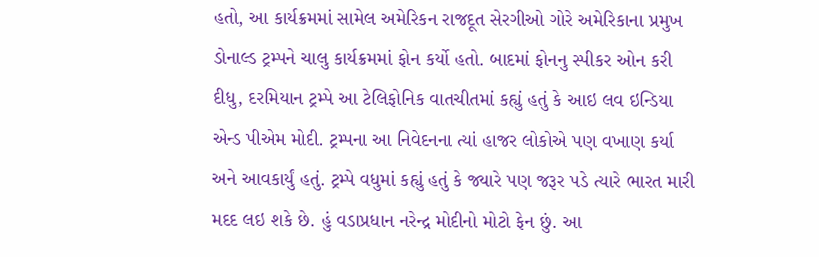હતો, આ કાર્યક્રમમાં સામેલ અમેરિકન રાજદૂત સેરગીઓ ગોરે અમેરિકાના પ્રમુખ ડોનાલ્ડ ટ્રમ્પને ચાલુ કાર્યક્રમમાં ફોન કર્યો હતો. બાદમાં ફોનનુ સ્પીકર ઓન કરી દીધુ, દરમિયાન ટ્રમ્પે આ ટેલિફોનિક વાતચીતમાં કહ્યું હતું કે આઇ લવ ઇન્ડિયા એન્ડ પીએમ મોદી. ટ્રમ્પના આ નિવેદનના ત્યાં હાજર લોકોએ પણ વખાણ કર્યા અને આવકાર્યું હતું. ટ્રમ્પે વધુમાં કહ્યું હતું કે જ્યારે પણ જરૂર પડે ત્યારે ભારત મારી મદદ લઇ શકે છે. હું વડાપ્રધાન નરેન્દ્ર મોદીનો મોટો ફેન છું. આ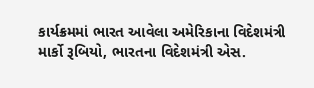કાર્યક્રમમાં ભારત આવેલા અમેરિકાના વિદેશમંત્રી માર્કો રૂબિયો, ભારતના વિદેશમંત્રી એસ.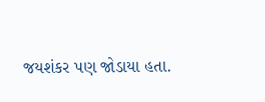જયશંકર પણ જોડાયા હતા.